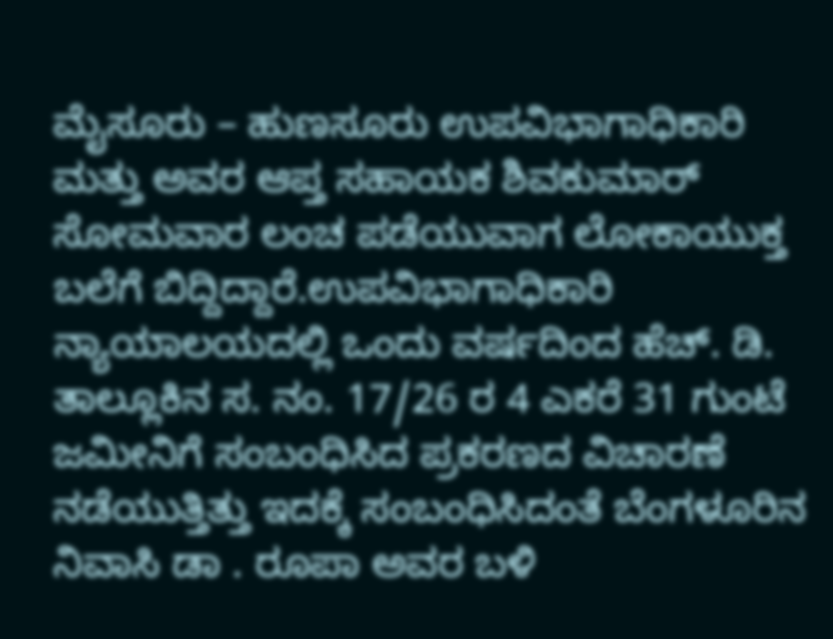ಮೈಸೂರು – ಹುಣಸೂರು ಉಪವಿಭಾಗಾಧಿಕಾರಿ ಮತ್ತು ಅವರ ಆಪ್ತ ಸಹಾಯಕ ಶಿವಕುಮಾರ್ ಸೋಮವಾರ ಲಂಚ ಪಡೆಯುವಾಗ ಲೋಕಾಯುಕ್ತ ಬಲೆಗೆ ಬಿದ್ದಿದ್ದಾರೆ.ಉಪವಿಭಾಗಾಧಿಕಾರಿ ನ್ಯಾಯಾಲಯದಲ್ಲಿ ಒಂದು ವರ್ಷದಿಂದ ಹೆಚ್. ಡಿ. ತಾಲ್ಲೂಕಿನ ಸ. ನಂ. 17/26 ರ 4 ಎಕರೆ 31 ಗುಂಟೆ ಜಮೀನಿಗೆ ಸಂಬಂಧಿಸಿದ ಪ್ರಕರಣದ ವಿಚಾರಣೆ ನಡೆಯುತ್ತಿತ್ತು ಇದಕ್ಕೆ ಸಂಬಂಧಿಸಿದಂತೆ ಬೆಂಗಳೂರಿನ ನಿವಾಸಿ ಡಾ . ರೂಪಾ ಅವರ ಬಳಿ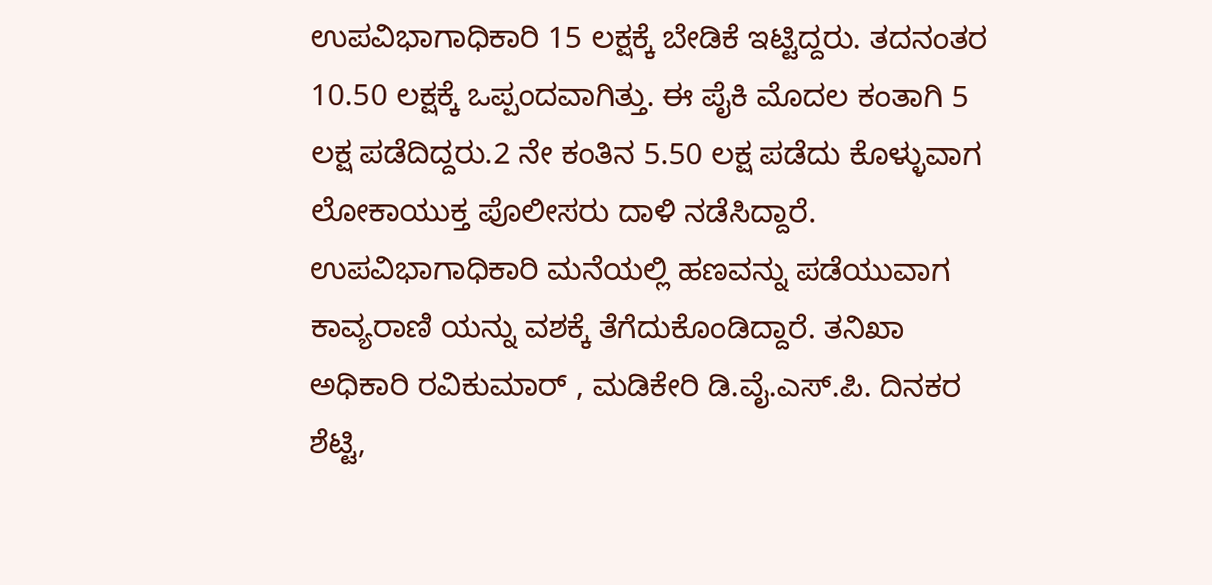ಉಪವಿಭಾಗಾಧಿಕಾರಿ 15 ಲಕ್ಷಕ್ಕೆ ಬೇಡಿಕೆ ಇಟ್ಟಿದ್ದರು. ತದನಂತರ 10.50 ಲಕ್ಷಕ್ಕೆ ಒಪ್ಪಂದವಾಗಿತ್ತು. ಈ ಪೈಕಿ ಮೊದಲ ಕಂತಾಗಿ 5 ಲಕ್ಷ ಪಡೆದಿದ್ದರು.2 ನೇ ಕಂತಿನ 5.50 ಲಕ್ಷ ಪಡೆದು ಕೊಳ್ಳುವಾಗ ಲೋಕಾಯುಕ್ತ ಪೊಲೀಸರು ದಾಳಿ ನಡೆಸಿದ್ದಾರೆ. ಉಪವಿಭಾಗಾಧಿಕಾರಿ ಮನೆಯಲ್ಲಿ ಹಣವನ್ನು ಪಡೆಯುವಾಗ ಕಾವ್ಯರಾಣಿ ಯನ್ನು ವಶಕ್ಕೆ ತೆಗೆದುಕೊಂಡಿದ್ದಾರೆ. ತನಿಖಾ ಅಧಿಕಾರಿ ರವಿಕುಮಾರ್ , ಮಡಿಕೇರಿ ಡಿ.ವೈ.ಎಸ್.ಪಿ. ದಿನಕರ ಶೆಟ್ಟಿ,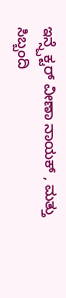ಇನ್ಸ್ಪೆಕ್ಟರ್ ವೀಣಾ ನಾಯಕ್ , ಮತ್ತು ಸಿಬ್ಬಂದಿ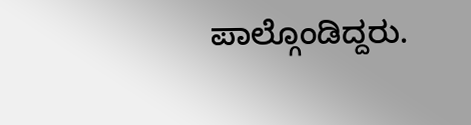ಪಾಲ್ಗೊಂಡಿದ್ದರು.